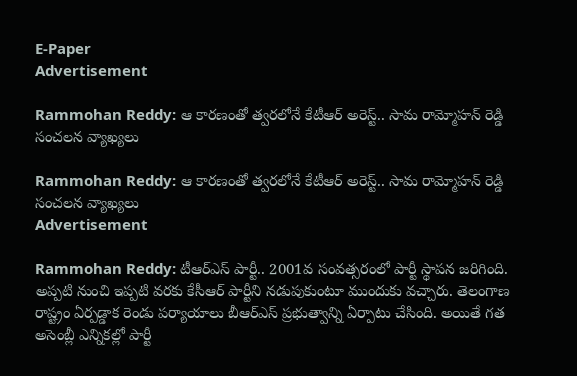E-Paper
Advertisement

Rammohan Reddy: ఆ కారణంతో త్వరలోనే కేటీఆర్ అరెస్ట్.. సామ రామ్మోహన్ రెడ్డి సంచలన వ్యాఖ్యలు

Rammohan Reddy: ఆ కారణంతో త్వరలోనే కేటీఆర్ అరెస్ట్.. సామ రామ్మోహన్ రెడ్డి సంచలన వ్యాఖ్యలు
Advertisement

Rammohan Reddy: టీఆర్ఎస్ పార్టీ.. 2001వ సంవత్సరంలో పార్టీ స్థాపన జరిగింది. అప్పటి నుంచి ఇప్పటి వరకు కేసీఆర్ పార్టీని నడుపుకుంటూ ముందుకు వచ్చారు. తెలంగాణ రాష్ట్రం ఏర్పడ్డాక రెండు పర్యాయాలు బీఆర్ఎస్ ప్రభుత్వాన్ని ఏర్పాటు చేసింది. అయితే గత అసెంబ్లీ ఎన్నికల్లో పార్టీ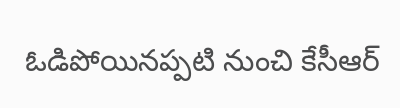ఓడిపోయినప్పటి నుంచి కేసీఆర్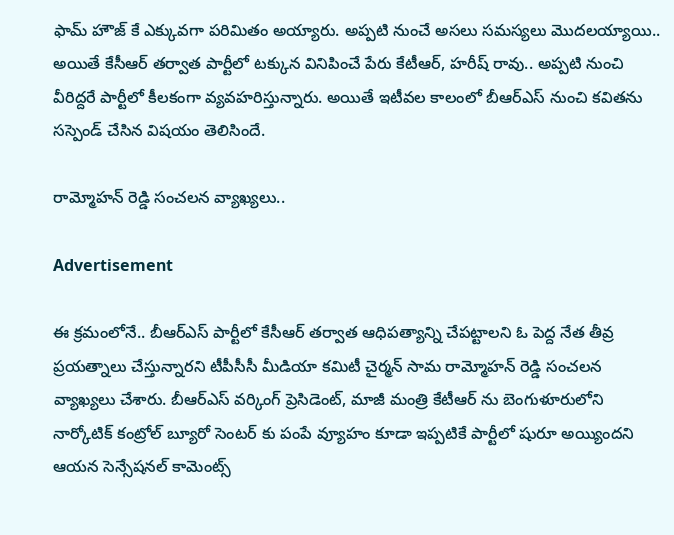ఫామ్ హౌజ్ కే ఎక్కువగా పరిమితం అయ్యారు. అప్పటి నుంచే అసలు సమస్యలు మొదలయ్యాయి.. అయితే కేసీఆర్ తర్వాత పార్టీలో టక్కున వినిపించే పేరు కేటీఆర్, హరీష్ రావు.. అప్పటి నుంచి వీరిద్దరే పార్టీలో కీలకంగా వ్యవహరిస్తున్నారు. అయితే ఇటీవల కాలంలో బీఆర్ఎస్ నుంచి కవితను సస్పెండ్ చేసిన విషయం తెలిసిందే.

రామ్మోహన్ రెడ్డి సంచలన వ్యాఖ్యలు..

Advertisement

ఈ క్రమంలోనే.. బీఆర్ఎస్ పార్టీలో కేసీఆర్ తర్వాత ఆధిపత్యాన్ని చేపట్టాలని ఓ పెద్ద నేత తీవ్ర ప్రయత్నాలు చేస్తున్నారని టీపీసీసీ మీడియా కమిటీ చైర్మన్ సామ రామ్మోహన్ రెడ్డి సంచలన వ్యాఖ్యలు చేశారు. బీఆర్ఎస్ వర్కింగ్ ప్రెసిడెంట్, మాజీ మంత్రి కేటీఆర్ ను బెంగుళూరులోని నార్కోటిక్ కంట్రోల్ బ్యూరో సెంటర్ కు పంపే వ్యూహం కూడా ఇప్పటికే పార్టీలో షురూ అయ్యిందని ఆయన సెన్సేషనల్ కామెంట్స్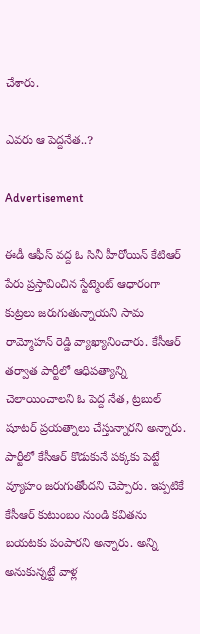చేశారు.

ఎవరు ఆ పెద్దనేత..?

Advertisement

ఈడీ ఆఫీస్ వద్ద ఓ సినీ హీరోయిన్ కేటిఆర్ పేరు ప్రస్తావించిన స్టేట్మెంట్ ఆధారంగా కుట్రలు జరుగుతున్నాయని సామ రామ్మోహన్ రెడ్డి వ్యాఖ్యానించారు. కేసీఆర్ తర్వాత పార్టీలో ఆధిపత్యాన్ని చెలాయించాలని ఓ పెద్ద నేత, ట్రబుల్ షూటర్ ప్రయత్నాలు చేస్తున్నారని అన్నారు. పార్టీలో కేసీఆర్ కొడుకునే పక్కకు పెట్టే వ్యూహం జరుగుతోందని చెప్పారు. ఇప్పటికే కేసీఆర్ కుటుంబం నుండి కవితను బయటకు పంపారని అన్నారు. అన్ని అనుకున్నట్టే వాళ్ల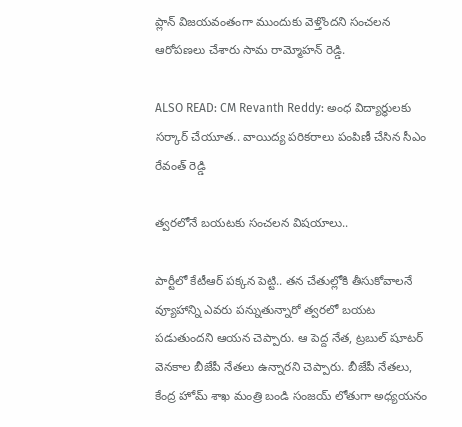ప్లాన్ విజయవంతంగా ముందుకు వెళ్తొందని సంచలన ఆరోపణలు చేశారు సామ రామ్మోహన్ రెడ్డి.

ALSO READ: CM Revanth Reddy: అంధ విద్యార్ధులకు సర్కార్ చేయూత.. వాయిద్య పరికరాలు పంపిణీ చేసిన సీఎం రేవంత్ రెడ్డి

త్వరలోనే బయటకు సంచలన విషయాలు..

పార్టీలో కేటీఆర్ పక్కన పెట్టి.. తన చేతుల్లోకి తీసుకోవాలనే వ్యూహాన్ని ఎవరు పన్నుతున్నారో త్వరలో బయట పడుతుందని ఆయన చెప్పారు. ఆ పెద్ద నేత, ట్రబుల్ షూటర్ వెనకాల బీజేపీ నేతలు ఉన్నారని చెప్పారు. బీజేపీ నేతలు, కేంద్ర హోమ్ శాఖ మంత్రి బండి సంజయ్ లోతుగా అధ్యయనం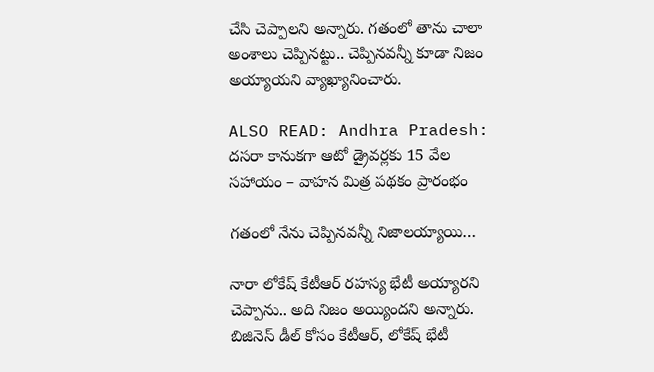చేసి చెప్పాలని అన్నారు. గతంలో తాను చాలా అంశాలు చెప్పినట్టు.. చెప్పినవన్నీ కూడా నిజం అయ్యాయని వ్యాఖ్యానించారు.

ALSO READ: Andhra Pradesh: దసరా కానుకగా ఆటో డ్రైవర్లకు 15 వేల సహాయం – వాహన మిత్ర పథకం ప్రారంభం

గతంలో నేను చెప్పినవన్నీ నిజాలయ్యాయి…

నారా లోకేష్ కేటీఆర్ రహస్య భేటీ అయ్యారని చెప్పాను.. అది నిజం అయ్యిందని అన్నారు. బిజినెస్ డీల్ కోసం కేటీఆర్, లోకేష్ భేటీ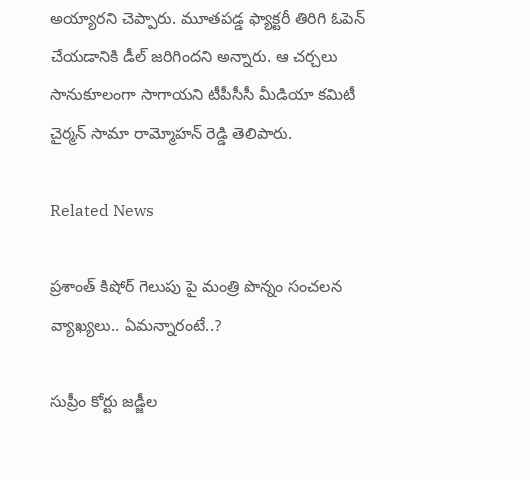అయ్యారని చెప్పారు. మూతపడ్డ ఫ్యాక్టరీ తిరిగి ఓపెన్ చేయడానికి డీల్ జరిగిందని అన్నారు. ఆ చర్చలు సానుకూలంగా సాగాయని టీపీసీసీ మీడియా కమిటీ చైర్మన్ సామా రామ్మోహన్ రెడ్డి తెలిపారు.

Related News

ప్రశాంత్ కిషోర్ గెలుపు పై మంత్రి పొన్నం సంచలన వ్యాఖ్యలు.. ఏమన్నారంటే..?

సుప్రీం కోర్టు జడ్జీల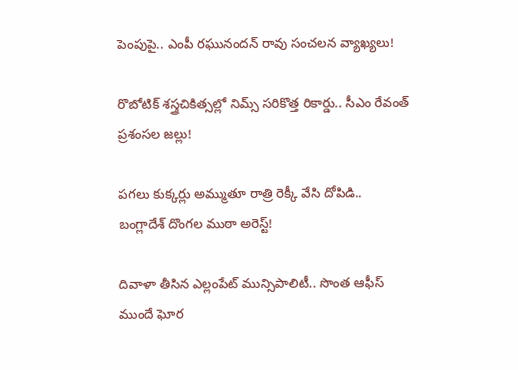పెంపుపై.. ఎంపీ రఘునందన్ రావు సంచలన వ్యాఖ్యలు!

రొబోటిక్ శస్త్రచికిత్సల్లో నిమ్స్ సరికొత్త రికార్డు.. సీఎం రేవంత్ ప్రశంసల జల్లు!

పగలు కుక్కర్లు అమ్ముతూ రాత్రి రెక్కీ వేసి దోపిడి.. బంగ్లాదేశ్ దొంగల ముఠా అరెస్ట్!

దివాళా తీసిన ఎల్లంపేట్ మున్సిపాలిటీ.. సొంత ఆఫీస్ ముందే ఘోర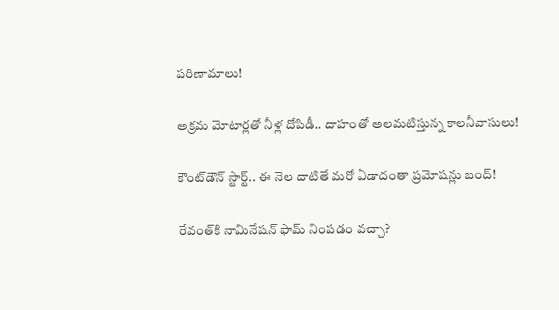పరిణామాలు!

అక్రమ మోటార్లతో నీళ్ల దోపిడీ.. దాహంతో అలమటిస్తున్న కాలనీవాసులు!

కౌంట్‌డౌన్ స్టార్ట్.. ఈ నెల దాటితే మరో ఏడాదంతా ప్రమోషన్లు బంద్!

రేవంత్‌కి నామినేషన్ ఫామ్ నింపడం వచ్చా?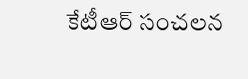కేటీఆర్ సంచలన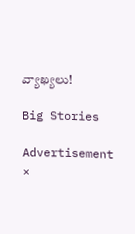వ్యాఖ్యలు!

Big Stories

Advertisement
×